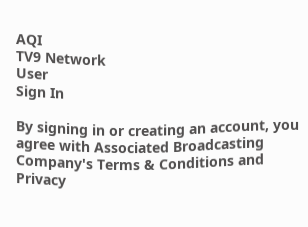AQI
TV9 Network
User
Sign In

By signing in or creating an account, you agree with Associated Broadcasting Company's Terms & Conditions and Privacy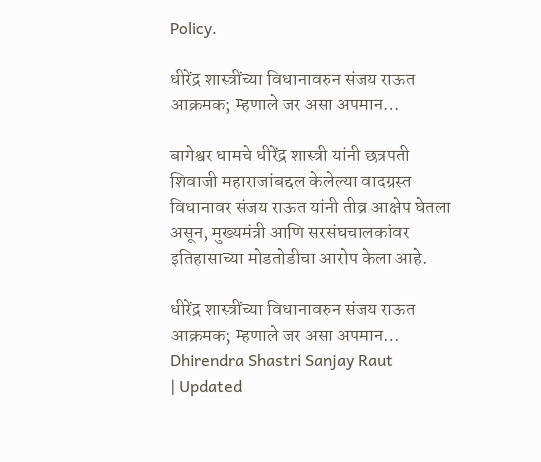Policy.

धीरेंद्र शास्त्रींच्या विधानावरुन संजय राऊत आक्रमक; म्हणाले जर असा अपमान…

बागेश्वर धामचे धीरेंद्र शास्त्री यांनी छत्रपती शिवाजी महाराजांबद्दल केलेल्या वादग्रस्त विधानावर संजय राऊत यांनी तीव्र आक्षेप घेतला असून, मुख्यमंत्री आणि सरसंघचालकांवर इतिहासाच्या मोडतोडीचा आरोप केला आहे.

धीरेंद्र शास्त्रींच्या विधानावरुन संजय राऊत आक्रमक; म्हणाले जर असा अपमान…
Dhirendra Shastri Sanjay Raut
| Updated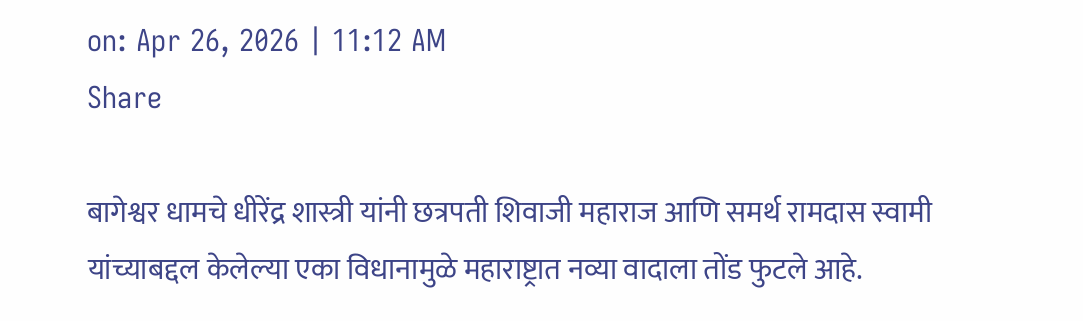on: Apr 26, 2026 | 11:12 AM
Share

बागेश्वर धामचे धीरेंद्र शास्त्री यांनी छत्रपती शिवाजी महाराज आणि समर्थ रामदास स्वामी यांच्याबद्दल केलेल्या एका विधानामुळे महाराष्ट्रात नव्या वादाला तोंड फुटले आहे.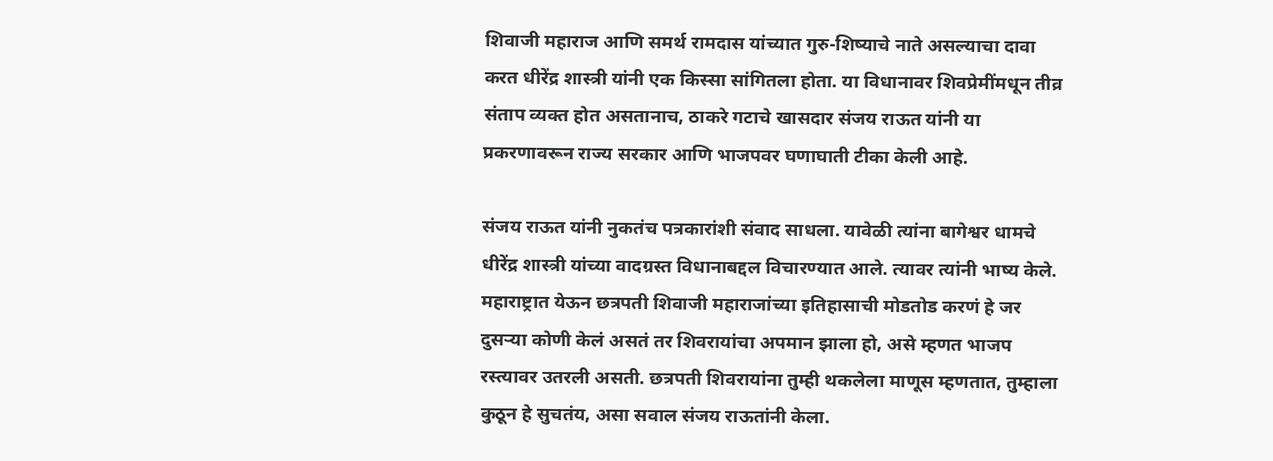शिवाजी महाराज आणि समर्थ रामदास यांच्यात गुरु-शिष्याचे नाते असल्याचा दावा करत धीरेंद्र शास्त्री यांनी एक किस्सा सांगितला होता. या विधानावर शिवप्रेमींमधून तीव्र संताप व्यक्त होत असतानाच, ठाकरे गटाचे खासदार संजय राऊत यांनी या प्रकरणावरून राज्य सरकार आणि भाजपवर घणाघाती टीका केली आहे.

संजय राऊत यांनी नुकतंच पत्रकारांशी संवाद साधला. यावेळी त्यांना बागेश्वर धामचे धीरेंद्र शास्त्री यांच्या वादग्रस्त विधानाबद्दल विचारण्यात आले. त्यावर त्यांनी भाष्य केले. महाराष्ट्रात येऊन छत्रपती शिवाजी महाराजांच्या इतिहासाची मोडतोड करणं हे जर दुसऱ्या कोणी केलं असतं तर शिवरायांचा अपमान झाला हो, असे म्हणत भाजप रस्त्यावर उतरली असती. छत्रपती शिवरायांना तुम्ही थकलेला माणूस म्हणतात, तुम्हाला कुठून हे सुचतंय, असा सवाल संजय राऊतांनी केला.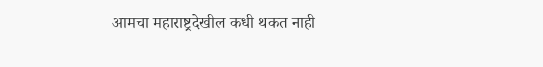आमचा महाराष्ट्रदेखील कधी थकत नाही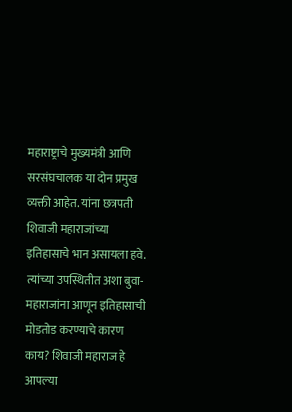महाराष्ट्राचे मुख्यमंत्री आणि सरसंघचालक या दोन प्रमुख व्यक्ती आहेत. यांना छत्रपती शिवाजी महाराजांच्या इतिहासाचे भान असायला हवे. त्यांच्या उपस्थितीत अशा बुवा-महाराजांना आणून इतिहासाची मोडतोड करण्याचे कारण काय? शिवाजी महाराज हे आपल्या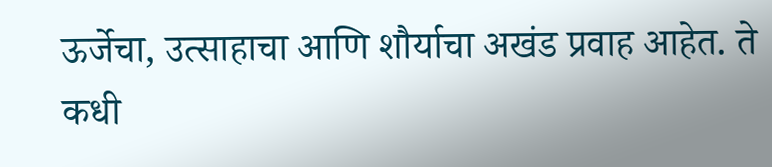ऊर्जेचा, उत्साहाचा आणि शौर्याचा अखंड प्रवाह आहेत. ते कधी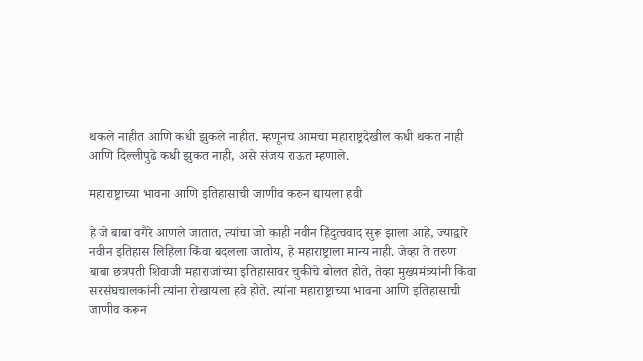थकले नाहीत आणि कधी झुकले नाहीत. म्हणूनच आमचा महाराष्ट्रदेखील कधी थकत नाही आणि दिल्लीपुढे कधी झुकत नाही, असे संजय राऊत म्हणाले.

महाराष्ट्राच्या भावना आणि इतिहासाची जाणीव करुन द्यायला हवी

हे जे बाबा वगैरे आणले जातात, त्यांचा जो काही नवीन हिंदुत्ववाद सुरू झाला आहे, ज्याद्वारे नवीन इतिहास लिहिला किंवा बदलला जातोय, हे महाराष्ट्राला मान्य नाही. जेव्हा ते तरुण बाबा छत्रपती शिवाजी महाराजांच्या इतिहासावर चुकीचे बोलत होते, तेव्हा मुख्यमंत्र्यांनी किंवा सरसंघचालकांनी त्यांना रोखायला हवे होते. त्यांना महाराष्ट्राच्या भावना आणि इतिहासाची जाणीव करून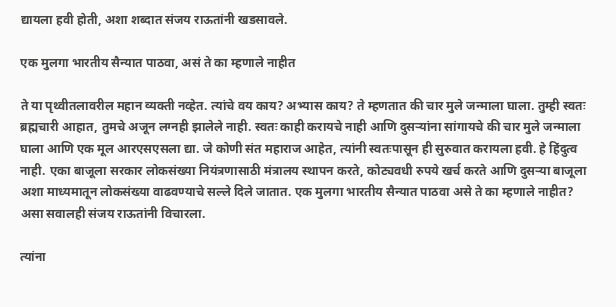द्यायला हवी होती, अशा शब्दात संजय राऊतांनी खडसावले.

एक मुलगा भारतीय सैन्यात पाठवा, असं ते का म्हणाले नाहीत

ते या पृथ्वीतलावरील महान व्यक्ती नव्हेत. त्यांचे वय काय? अभ्यास काय? ते म्हणतात की चार मुले जन्माला घाला. तुम्ही स्वतः ब्रह्मचारी आहात, तुमचे अजून लग्नही झालेले नाही. स्वतः काही करायचे नाही आणि दुसऱ्यांना सांगायचे की चार मुले जन्माला घाला आणि एक मूल आरएसएसला द्या. जे कोणी संत महाराज आहेत, त्यांनी स्वतःपासून ही सुरुवात करायला हवी. हे हिंदुत्व नाही. एका बाजूला सरकार लोकसंख्या नियंत्रणासाठी मंत्रालय स्थापन करते, कोट्यवधी रुपये खर्च करते आणि दुसऱ्या बाजूला अशा माध्यमातून लोकसंख्या वाढवण्याचे सल्ले दिले जातात. एक मुलगा भारतीय सैन्यात पाठवा असे ते का म्हणाले नाहीत? असा सवालही संजय राऊतांनी विचारला.

त्यांना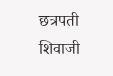छत्रपती शिवाजी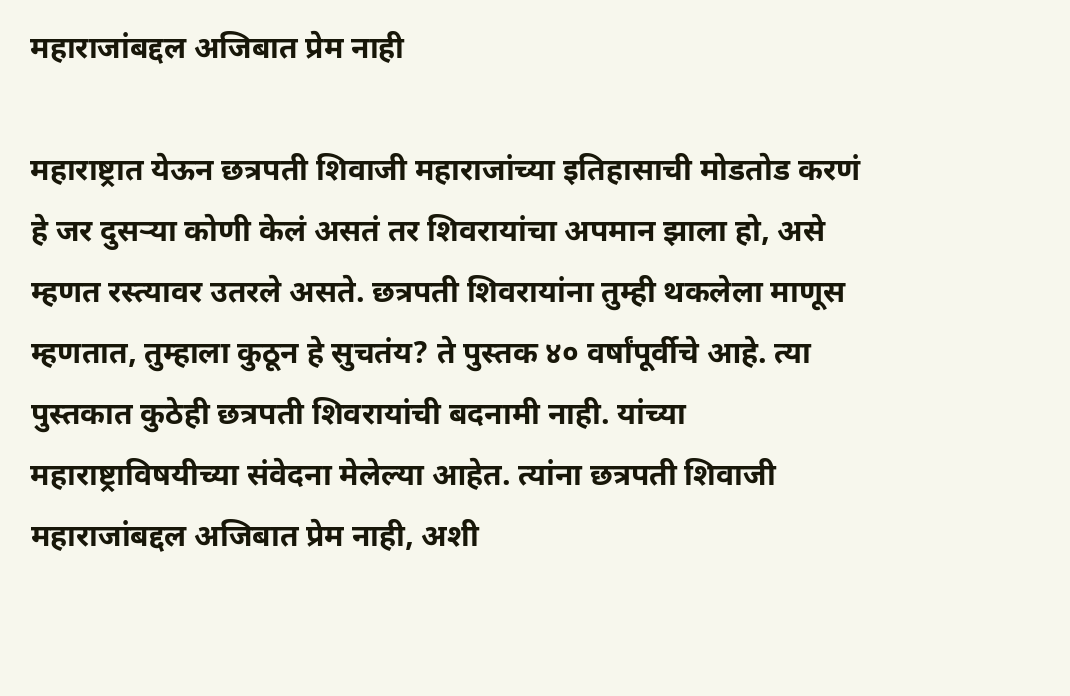महाराजांबद्दल अजिबात प्रेम नाही

महाराष्ट्रात येऊन छत्रपती शिवाजी महाराजांच्या इतिहासाची मोडतोड करणं हे जर दुसऱ्या कोणी केलं असतं तर शिवरायांचा अपमान झाला हो, असे म्हणत रस्त्यावर उतरले असते. छत्रपती शिवरायांना तुम्ही थकलेला माणूस म्हणतात, तुम्हाला कुठून हे सुचतंय? ते पुस्तक ४० वर्षांपूर्वीचे आहे. त्या पुस्तकात कुठेही छत्रपती शिवरायांची बदनामी नाही. यांच्या महाराष्ट्राविषयीच्या संवेदना मेलेल्या आहेत. त्यांना छत्रपती शिवाजी महाराजांबद्दल अजिबात प्रेम नाही, अशी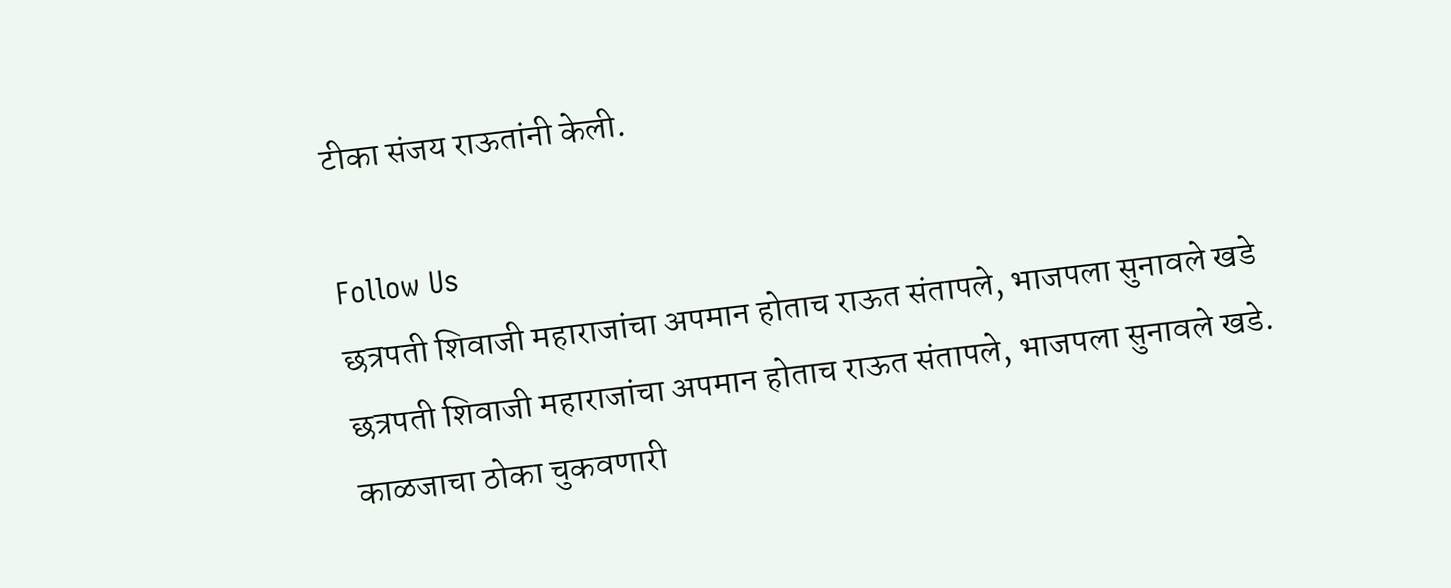टीका संजय राऊतांनी केली.

Follow Us
छत्रपती शिवाजी महाराजांचा अपमान होताच राऊत संतापले, भाजपला सुनावले खडे
छत्रपती शिवाजी महाराजांचा अपमान होताच राऊत संतापले, भाजपला सुनावले खडे.
काळजाचा ठोका चुकवणारी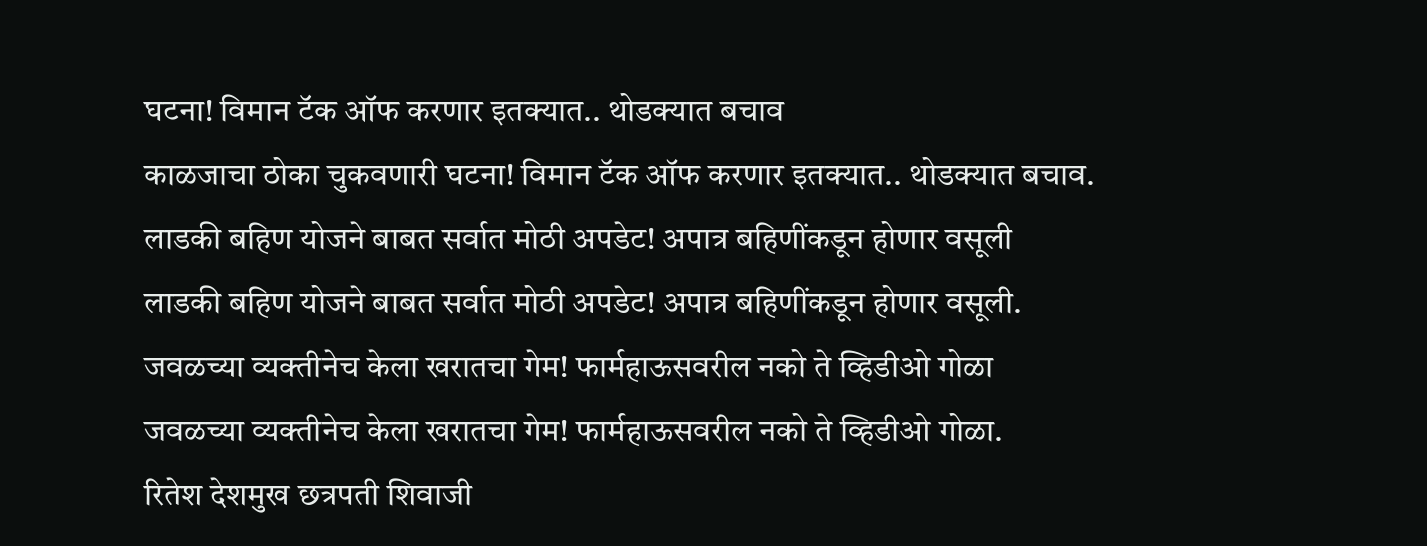घटना! विमान टॅक ऑफ करणार इतक्यात.. थोडक्यात बचाव
काळजाचा ठोका चुकवणारी घटना! विमान टॅक ऑफ करणार इतक्यात.. थोडक्यात बचाव.
लाडकी बहिण योजने बाबत सर्वात मोठी अपडेट! अपात्र बहिणींकडून होणार वसूली
लाडकी बहिण योजने बाबत सर्वात मोठी अपडेट! अपात्र बहिणींकडून होणार वसूली.
जवळच्या व्यक्तीनेच केला खरातचा गेम! फार्महाऊसवरील नको ते व्हिडीओ गोळा
जवळच्या व्यक्तीनेच केला खरातचा गेम! फार्महाऊसवरील नको ते व्हिडीओ गोळा.
रितेश देशमुख छत्रपती शिवाजी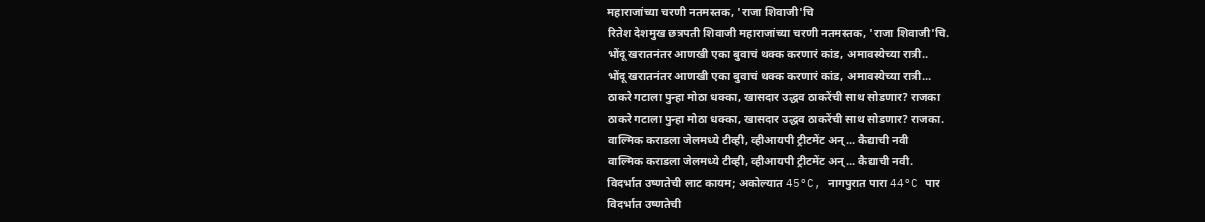महाराजांच्या चरणी नतमस्तक, 'राजा शिवाजी'चि
रितेश देशमुख छत्रपती शिवाजी महाराजांच्या चरणी नतमस्तक, 'राजा शिवाजी'चि.
भोंदू खरातनंतर आणखी एका बुवाचं थक्क करणारं कांड, अमावस्येच्या रात्री..
भोंदू खरातनंतर आणखी एका बुवाचं थक्क करणारं कांड, अमावस्येच्या रात्री...
ठाकरे गटाला पुन्हा मोठा धक्का, खासदार उद्धव ठाकरेंची साथ सोडणार? राजका
ठाकरे गटाला पुन्हा मोठा धक्का, खासदार उद्धव ठाकरेंची साथ सोडणार? राजका.
वाल्मिक कराडला जेलमध्ये टीव्ही, व्हीआयपी ट्रीटमेंट अन्... कैद्याची नवी
वाल्मिक कराडला जेलमध्ये टीव्ही, व्हीआयपी ट्रीटमेंट अन्... कैद्याची नवी.
विदर्भात उष्णतेची लाट कायम; अकोल्यात 45°C, नागपुरात पारा 44°C पार
विदर्भात उष्णतेची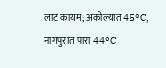लाट कायम; अकोल्यात 45°C, नागपुरात पारा 44°C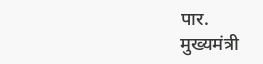पार.
मुख्यमंत्री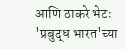आणि ठाकरे भेटः 'प्रबुद्ध भारत'च्या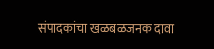संपादकांचा खळबळजनक दावा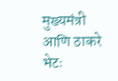मुख्यमंत्री आणि ठाकरे भेटः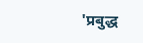'प्रबुद्ध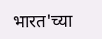भारत'च्या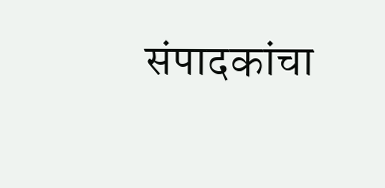संपादकांचा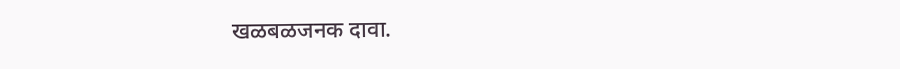खळबळजनक दावा.